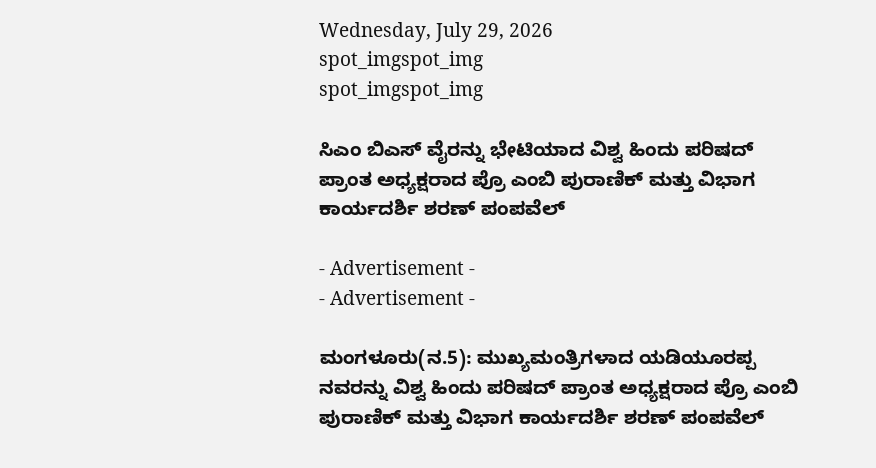Wednesday, July 29, 2026
spot_imgspot_img
spot_imgspot_img

ಸಿಎಂ ಬಿಎಸ್ ವೈರನ್ನು ಭೇಟಿಯಾದ ವಿಶ್ವ ಹಿಂದು ಪರಿಷದ್ ಪ್ರಾಂತ ಅಧ್ಯಕ್ಷರಾದ ಪ್ರೊ ಎಂಬಿ ಪುರಾಣಿಕ್ ಮತ್ತು ವಿಭಾಗ ಕಾರ್ಯದರ್ಶಿ ಶರಣ್ ಪಂಪವೆಲ್

- Advertisement -
- Advertisement -

ಮಂಗಳೂರು(ನ.5): ಮುಖ್ಯಮಂತ್ರಿಗಳಾದ ಯಡಿಯೂರಪ್ಪ ನವರನ್ನು ವಿಶ್ವ ಹಿಂದು ಪರಿಷದ್ ಪ್ರಾಂತ ಅಧ್ಯಕ್ಷರಾದ ಪ್ರೊ ಎಂಬಿ ಪುರಾಣಿಕ್ ಮತ್ತು ವಿಭಾಗ ಕಾರ್ಯದರ್ಶಿ ಶರಣ್ ಪಂಪವೆಲ್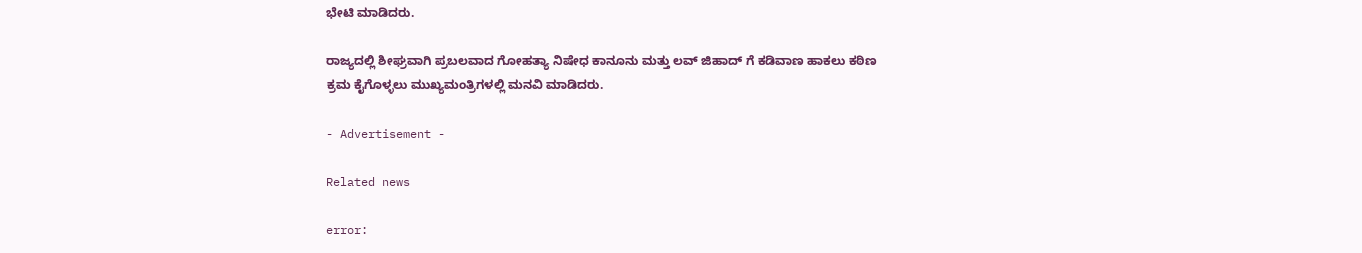ಭೇಟಿ ಮಾಡಿದರು.

ರಾಜ್ಯದಲ್ಲಿ ಶೀಘ್ರವಾಗಿ ಪ್ರಬಲವಾದ ಗೋಹತ್ಯಾ ನಿಷೇಧ ಕಾನೂನು ಮತ್ತು ಲವ್ ಜಿಹಾದ್ ಗೆ ಕಡಿವಾಣ ಹಾಕಲು ಕಠಿಣ ಕ್ರಮ ಕೈಗೊಳ್ಳಲು ಮುಖ್ಯಮಂತ್ರಿಗಳಲ್ಲಿ ಮನವಿ ಮಾಡಿದರು.

- Advertisement -

Related news

error: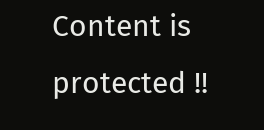Content is protected !!